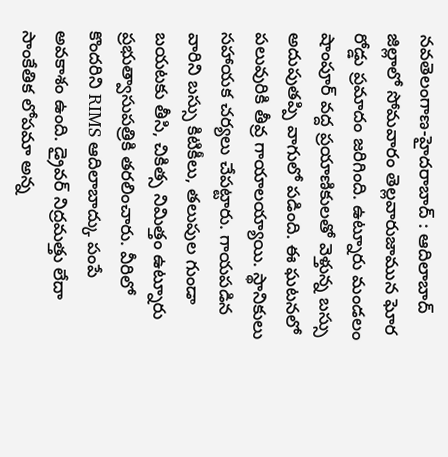నవతెలంగాణ-హైదరాబాద్ : ఆదిలాబాద్ జిల్లాలో సోమవారం తెల్లవారుజామున ఘోర రోడ్డు ప్రమాదం జరిగింది. ఉట్నూరు మండలం షాంపూర్ వద్ద ప్రయాణికులతో వెళ్తున్న బస్సు అదుపుతప్పి వాగులో పడింది. ఈ ఘటనలో పలువురికి తీవ్ర గాయాలయ్యాయి. స్థానికులు సహాయక చర్యలు చేపట్టారు. గాయపడిన వారిని బస్సు కిటికీలు, తలుపుల గుండా బయటకు తీసి, చికిత్స నిమిత్తం ఉట్నూరు ప్రభుత్వాసుపత్రికి తరలించారు. వీరిలో కొందరిని RIMS ఆదిలాబాద్కు పంపే అవకాశం ఉంది. డ్రైవర్ నిద్రమత్తు లేదా సాంకేతిక లోపమా అన్న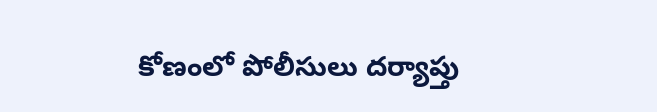కోణంలో పోలీసులు దర్యాప్తు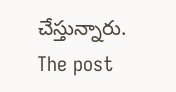చేస్తున్నారు.
The post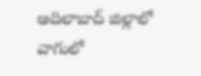ఆదిలాబాద్ జిల్లాలో వాగులో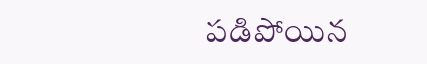పడిపోయిన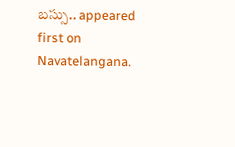బస్సు.. appeared first on Navatelangana.